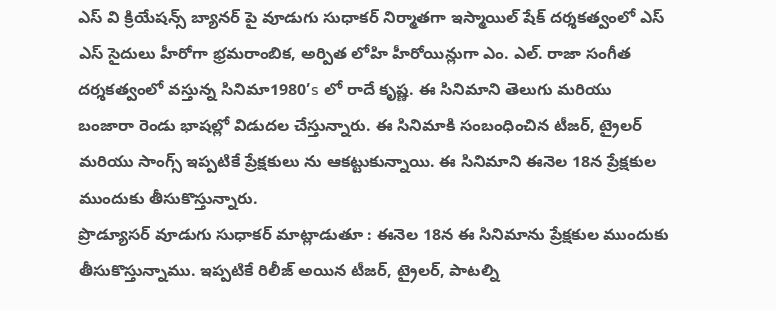ఎస్ వి క్రియేషన్స్ బ్యానర్ పై వూడుగు సుధాకర్ నిర్మాతగా ఇస్మాయిల్ షేక్ దర్శకత్వంలో ఎస్ ఎస్ సైదులు హీరోగా భ్రమరాంబిక, అర్పిత లోహి హీరోయిన్లుగా ఎం. ఎల్. రాజా సంగీత దర్శకత్వంలో వస్తున్న సినిమా1980’s లో రాదే కృష్ణ. ఈ సినిమాని తెలుగు మరియు బంజారా రెండు భాషల్లో విడుదల చేస్తున్నారు. ఈ సినిమాకి సంబంధించిన టీజర్, ట్రైలర్ మరియు సాంగ్స్ ఇప్పటికే ప్రేక్షకులు ను ఆకట్టుకున్నాయి. ఈ సినిమాని ఈనెల 18న ప్రేక్షకుల ముందుకు తీసుకొస్తున్నారు.
ప్రొడ్యూసర్ వూడుగు సుధాకర్ మాట్లాడుతూ : ఈనెల 18న ఈ సినిమాను ప్రేక్షకుల ముందుకు తీసుకొస్తున్నాము. ఇప్పటికే రిలీజ్ అయిన టీజర్, ట్రైలర్, పాటల్ని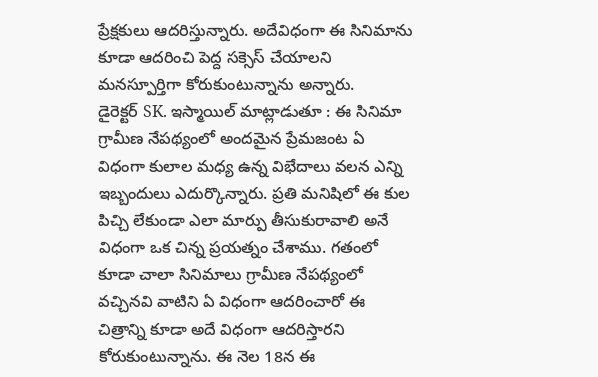ప్రేక్షకులు ఆదరిస్తున్నారు. అదేవిధంగా ఈ సినిమాను కూడా ఆదరించి పెద్ద సక్సెస్ చేయాలని మనస్పూర్తిగా కోరుకుంటున్నాను అన్నారు.
డైరెక్టర్ SK. ఇస్మాయిల్ మాట్లాడుతూ : ఈ సినిమా గ్రామీణ నేపథ్యంలో అందమైన ప్రేమజంట ఏ విధంగా కులాల మధ్య ఉన్న విభేదాలు వలన ఎన్ని ఇబ్బందులు ఎదుర్కొన్నారు. ప్రతి మనిషిలో ఈ కుల పిచ్చి లేకుండా ఎలా మార్పు తీసుకురావాలి అనే విధంగా ఒక చిన్న ప్రయత్నం చేశాము. గతంలో కూడా చాలా సినిమాలు గ్రామీణ నేపథ్యంలో వచ్చినవి వాటిని ఏ విధంగా ఆదరించారో ఈ చిత్రాన్ని కూడా అదే విధంగా ఆదరిస్తారని కోరుకుంటున్నాను. ఈ నెల 18న ఈ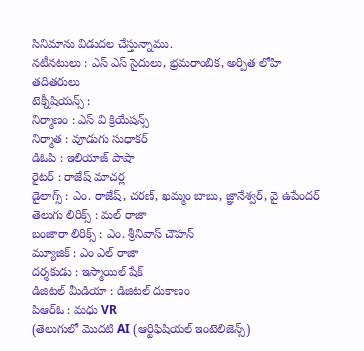సినిమాను విడుదల చేస్తున్నాము.
నటీనటులు : ఎస్ ఎస్ సైదులు, భ్రమరాంబిక, అర్పిత లోహి తదితరులు
టెక్నీషియన్స్ :
నిర్మాణం : ఎస్ వి క్రియేషన్స్
నిర్మాత : వూడుగు సుధాకర్
డిఓపి : ఇలియాజ్ పాషా
రైటర్ : రాజేష్ మాచర్ల
డైలాగ్స్ : ఎం. రాజేష్, చరణ్, ఖమ్మం బాబు, జ్ఞానేశ్వర్, వై ఉపేందర్
తెలుగు లిరిక్స్ : మల్ రాజా
బంజారా లిరిక్స్ : ఎం. శ్రీనివాస్ చౌహన్
మ్యూజిక్ : ఎం ఎల్ రాజా
దర్శకుడు : ఇస్మాయిల్ షేక్
డిజిటల్ మీడియా : డిజిటల్ దుకాణం
పిఆర్ఓ : మధు VR
(తెలుగులో మొదటి AI (ఆర్టిఫిషియల్ ఇంటెలిజెన్స్)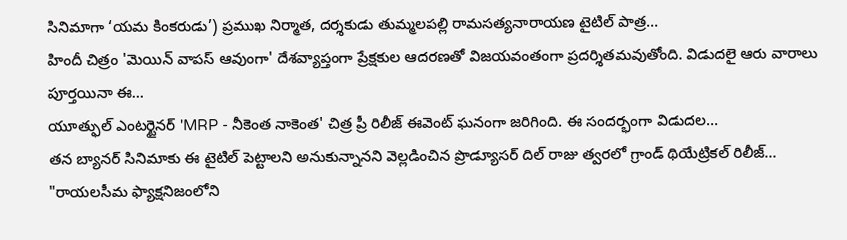సినిమాగా ‘యమ కింకరుడు’) ప్రముఖ నిర్మాత, దర్శకుడు తుమ్మలపల్లి రామసత్యనారాయణ టైటిల్ పాత్ర…
హిందీ చిత్రం 'మెయిన్ వాపస్ ఆవుంగా' దేశవ్యాప్తంగా ప్రేక్షకుల ఆదరణతో విజయవంతంగా ప్రదర్శితమవుతోంది. విడుదలై ఆరు వారాలు పూర్తయినా ఈ…
యూత్ఫుల్ ఎంటర్టైనర్ 'MRP - నీకెంత నాకెంత' చిత్ర ప్రీ రిలీజ్ ఈవెంట్ ఘనంగా జరిగింది. ఈ సందర్భంగా విడుదల…
తన బ్యానర్ సినిమాకు ఈ టైటిల్ పెట్టాలని అనుకున్నానని వెల్లడించిన ప్రొడ్యూసర్ దిల్ రాజు త్వరలో గ్రాండ్ థియేట్రికల్ రిలీజ్…
"రాయలసీమ ఫ్యాక్షనిజంలోని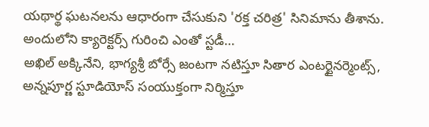యథార్థ ఘటనలను ఆధారంగా చేసుకుని 'రక్త చరిత్ర' సినిమాను తీశాను. అందులోని క్యారెక్టర్స్ గురించి ఎంతో స్టడీ…
అఖిల్ అక్కినేని, భాగ్యశ్రీ బోర్సే జంటగా నటిస్తూ సితార ఎంటర్టైనర్మెంట్స్, అన్నపూర్ణ స్టూడియోస్ సంయుక్తంగా నిర్మిస్తూ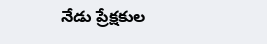నేడు ప్రేక్షకుల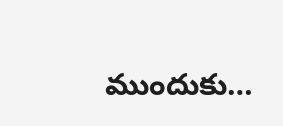ముందుకు…